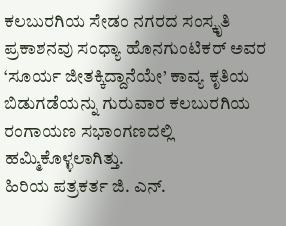ಕಲಬುರಗಿಯ ಸೇಡಂ ನಗರದ ಸಂಸ್ಕೃತಿ ಪ್ರಕಾಶನವು ಸಂಧ್ಯಾ ಹೊನಗುಂಟಿಕರ್ ಅವರ ‘ಸೂರ್ಯ ಜೀತಕ್ಕಿದ್ದಾನೆಯೇ’ ಕಾವ್ಯ ಕೃತಿಯ ಬಿಡುಗಡೆಯನ್ನು ಗುರುವಾರ ಕಲಬುರಗಿಯ ರಂಗಾಯಣ ಸಭಾಂಗಣದಲ್ಲಿ ಹಮ್ಮಿಕೊಳ್ಳಲಾಗಿತ್ತು.
ಹಿರಿಯ ಪತ್ರಕರ್ತ ಜಿ. ಎನ್.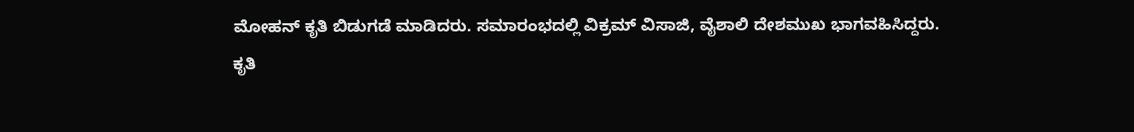ಮೋಹನ್ ಕೃತಿ ಬಿಡುಗಡೆ ಮಾಡಿದರು. ಸಮಾರಂಭದಲ್ಲಿ ವಿಕ್ರಮ್ ವಿಸಾಜಿ, ವೈಶಾಲಿ ದೇಶಮುಖ ಭಾಗವಹಿಸಿದ್ದರು.
ಕೃತಿ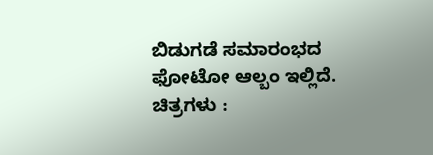ಬಿಡುಗಡೆ ಸಮಾರಂಭದ ಫೋಟೋ ಆಲ್ಬಂ ಇಲ್ಲಿದೆ.
ಚಿತ್ರಗಳು :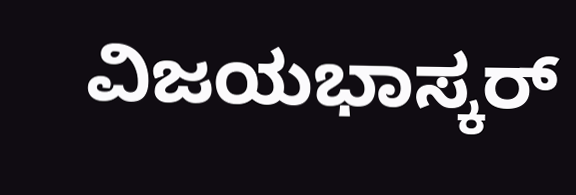ವಿಜಯಭಾಸ್ಕರ್